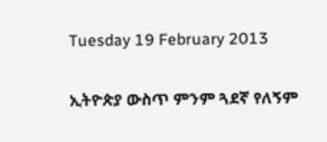Tuesday 19 February 2013

ኢትዮጵያ ውስጥ ምንም ጓደኛ የለኝም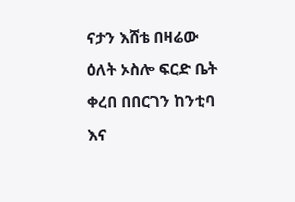ናታን እሸቴ በዛሬው ዕለት ኦስሎ ፍርድ ቤት ቀረበ በበርገን ከንቲባ እና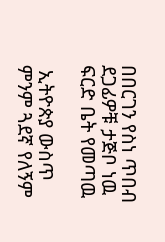በበርገን የስነ ጥበብ ደጋፊዎቹ ታጅቦ ነዉ ፍርድ ቤት የመጣዉ

 ኢትዮጵያ ውስጥ ምንም ጓደኛ የለኝም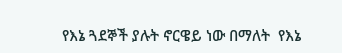የእኔ ጓደኞች ያሉት ኖርዌይ ነው በማለት  የእኔ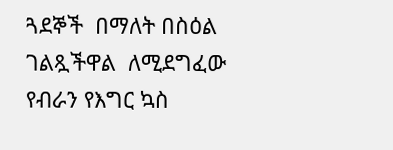ጓደኞች  በማለት በስዕል ገልጿችዋል  ለሚደግፈው የብራን የእግር ኳስ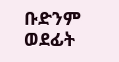ቡድንም ወደፊት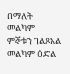በማለት መልካም ምኞቱን ገልጾአል መልካም ዕድል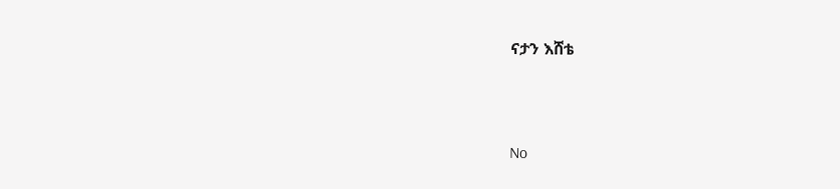ናታን እሸቴ



No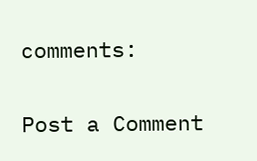comments:

Post a Comment